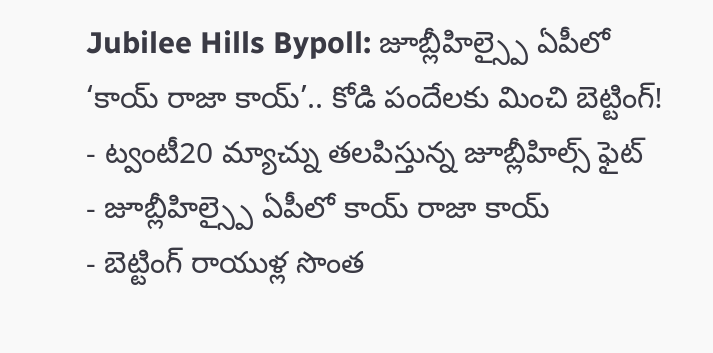Jubilee Hills Bypoll: జూబ్లీహిల్స్పై ఏపీలో ‘కాయ్ రాజా కాయ్’.. కోడి పందేలకు మించి బెట్టింగ్!
- ట్వంటీ20 మ్యాచ్ను తలపిస్తున్న జూబ్లీహిల్స్ ఫైట్
- జూబ్లీహిల్స్పై ఏపీలో కాయ్ రాజా కాయ్
- బెట్టింగ్ రాయుళ్ల సొంత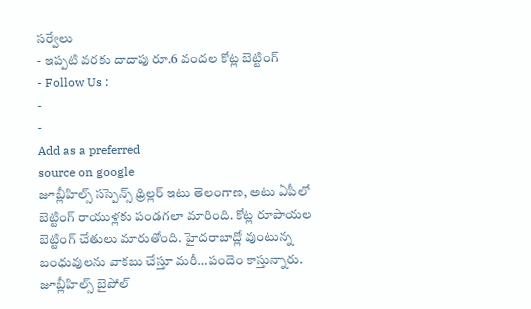సర్వేలు
- ఇప్పటి వరకు దాదాపు రూ.6 వందల కోట్ల బెట్టింగ్
- Follow Us :
-
-
Add as a preferred
source on google
జూబ్లీహిల్స్ సస్పెన్స్ థ్రిల్లర్ ఇటు తెలంగాణ, అటు ఏపీలో బెట్టింగ్ రాయుళ్లకు పండగలా మారింది. కోట్ల రూపాయల బెట్టింగ్ చేతులు మారుతోంది. హైదరాబాద్లో వుంటున్న బంధువులను వాకబు చేస్తూ మరీ…పందెం కాస్తున్నారు.
జూబ్లీహిల్స్ బైపోల్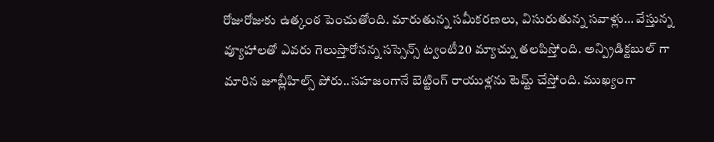రోజురోజుకు ఉత్కంఠ పెంచుతోంది. మారుతున్న సమీకరణలు, విసురుతున్న సవాళ్లు… వేస్తున్న వ్యూహాలతో ఎవరు గెలుస్తారోనన్న సస్సెన్స్ ట్వంటీ20 మ్యాచ్ను తలపిస్తోంది. అన్ప్రిడిక్టబుల్ గా మారిన జూబ్లీహిల్స్ పోరు..సహజంగానే బెట్టింగ్ రాయుళ్లను టెమ్ట్ చేస్తోంది. ముఖ్యంగా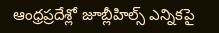ఆంధ్రప్రదేశ్లో జూబ్లీహిల్స్ ఎన్నికపై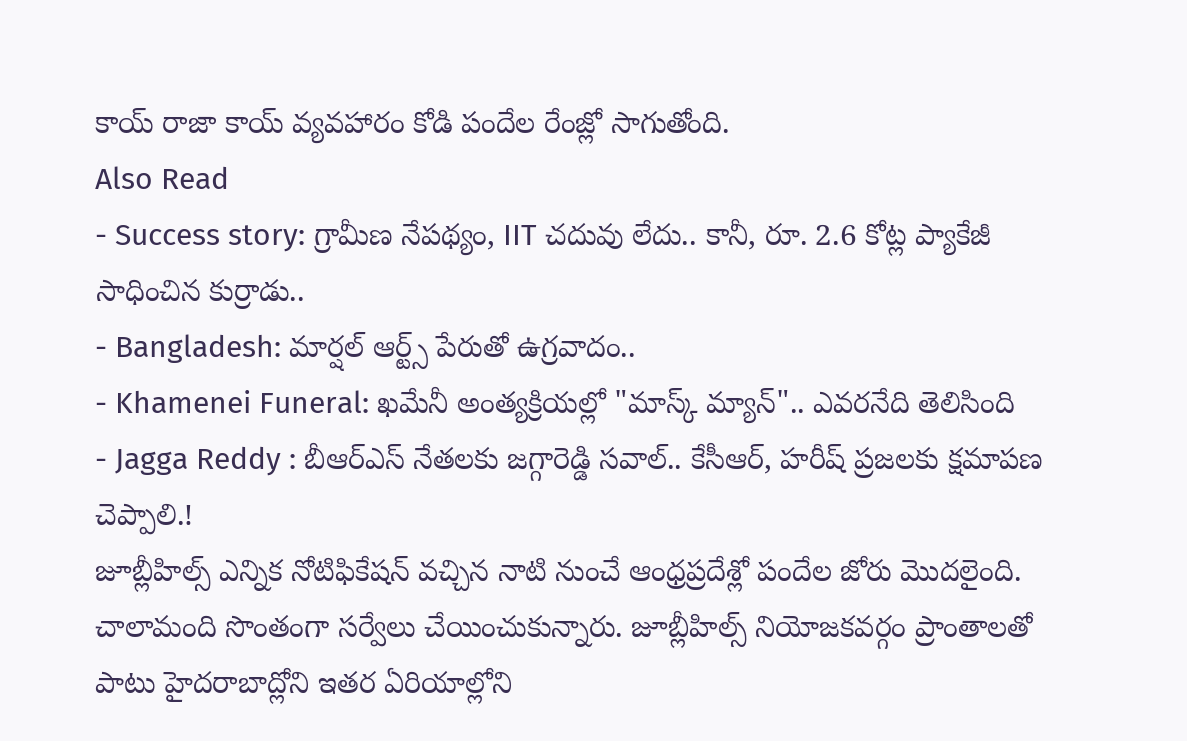కాయ్ రాజా కాయ్ వ్యవహారం కోడి పందేల రేంజ్లో సాగుతోంది.
Also Read
- Success story: గ్రామీణ నేపథ్యం, IIT చదువు లేదు.. కానీ, రూ. 2.6 కోట్ల ప్యాకేజీ సాధించిన కుర్రాడు..
- Bangladesh: మార్షల్ ఆర్ట్స్ పేరుతో ఉగ్రవాదం..
- Khamenei Funeral: ఖమేనీ అంత్యక్రియల్లో "మాస్క్ మ్యాన్".. ఎవరనేది తెలిసింది
- Jagga Reddy : బీఆర్ఎస్ నేతలకు జగ్గారెడ్డి సవాల్.. కేసీఆర్, హరీష్ ప్రజలకు క్షమాపణ చెప్పాలి.!
జూబ్లీహిల్స్ ఎన్నిక నోటిఫికేషన్ వచ్చిన నాటి నుంచే ఆంధ్రప్రదేశ్లో పందేల జోరు మొదలైంది. చాలామంది సొంతంగా సర్వేలు చేయించుకున్నారు. జూబ్లీహిల్స్ నియోజకవర్గం ప్రాంతాలతో పాటు హైదరాబాద్లోని ఇతర ఏరియాల్లోని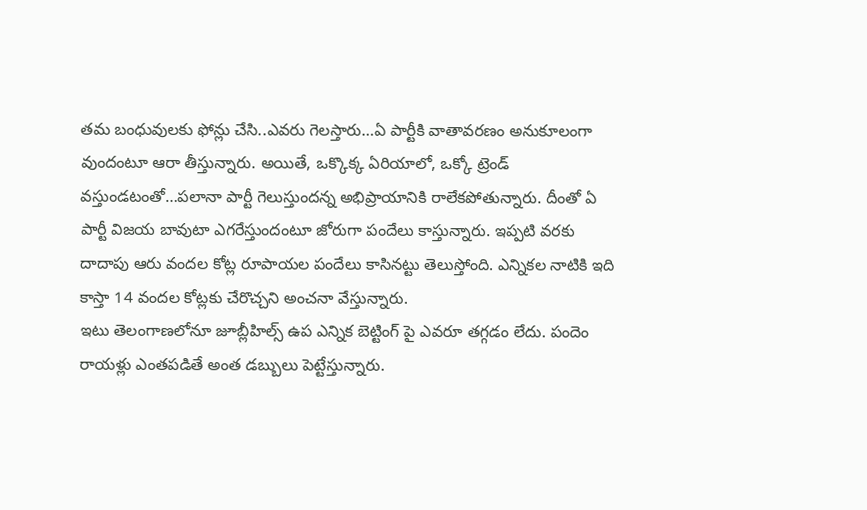తమ బంధువులకు ఫోన్లు చేసి..ఎవరు గెలస్తారు…ఏ పార్టీకి వాతావరణం అనుకూలంగా వుందంటూ ఆరా తీస్తున్నారు. అయితే, ఒక్కొక్క ఏరియాలో, ఒక్కో ట్రెండ్ వస్తుండటంతో…పలానా పార్టీ గెలుస్తుందన్న అభిప్రాయానికి రాలేకపోతున్నారు. దీంతో ఏ పార్టీ విజయ బావుటా ఎగరేస్తుందంటూ జోరుగా పందేలు కాస్తున్నారు. ఇప్పటి వరకు దాదాపు ఆరు వందల కోట్ల రూపాయల పందేలు కాసినట్టు తెలుస్తోంది. ఎన్నికల నాటికి ఇది కాస్తా 14 వందల కోట్లకు చేరొచ్చని అంచనా వేస్తున్నారు.
ఇటు తెలంగాణలోనూ జూబ్లీహిల్స్ ఉప ఎన్నిక బెట్టింగ్ పై ఎవరూ తగ్గడం లేదు. పందెం రాయళ్లు ఎంతపడితే అంత డబ్బులు పెట్టేస్తున్నారు.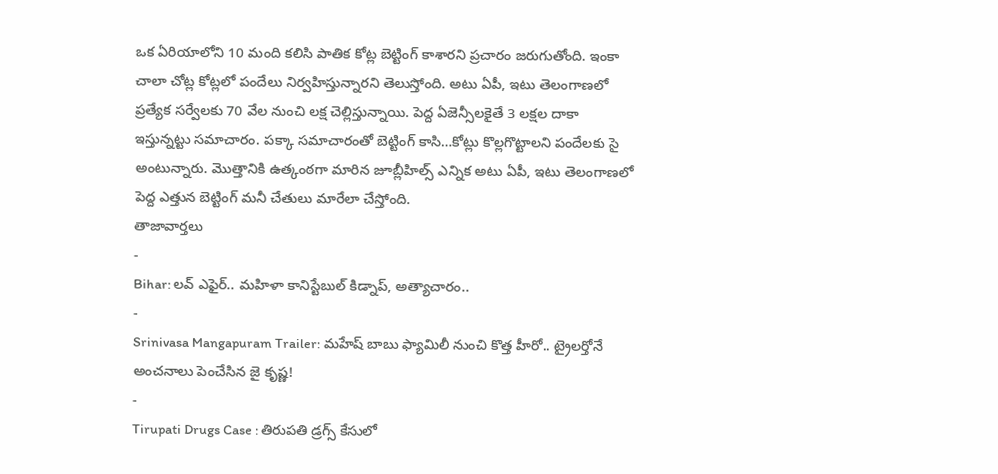ఒక ఏరియాలోని 10 మంది కలిసి పాతిక కోట్ల బెట్టింగ్ కాశారని ప్రచారం జరుగుతోంది. ఇంకా చాలా చోట్ల కోట్లలో పందేలు నిర్వహిస్తున్నారని తెలుస్తోంది. అటు ఏపీ, ఇటు తెలంగాణలో ప్రత్యేక సర్వేలకు 70 వేల నుంచి లక్ష చెల్లిస్తున్నాయి. పెద్ద ఏజెన్సీలకైతే 3 లక్షల దాకా ఇస్తున్నట్టు సమాచారం. పక్కా సమాచారంతో బెట్టింగ్ కాసి…కోట్లు కొల్లగొట్టాలని పందేలకు సై అంటున్నారు. మొత్తానికి ఉత్కంఠగా మారిన జూబ్లీహిల్స్ ఎన్నిక అటు ఏపీ, ఇటు తెలంగాణలో పెద్ద ఎత్తున బెట్టింగ్ మనీ చేతులు మారేలా చేస్తోంది.
తాజావార్తలు
-
Bihar: లవ్ ఎఫైర్.. మహిళా కానిస్టేబుల్ కిడ్నాప్, అత్యాచారం..
-
Srinivasa Mangapuram Trailer: మహేష్ బాబు ఫ్యామిలీ నుంచి కొత్త హీరో.. ట్రైలర్తోనే అంచనాలు పెంచేసిన జై కృష్ణ!
-
Tirupati Drugs Case : తిరుపతి డ్రగ్స్ కేసులో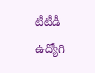టీటీడీ ఉద్యోగి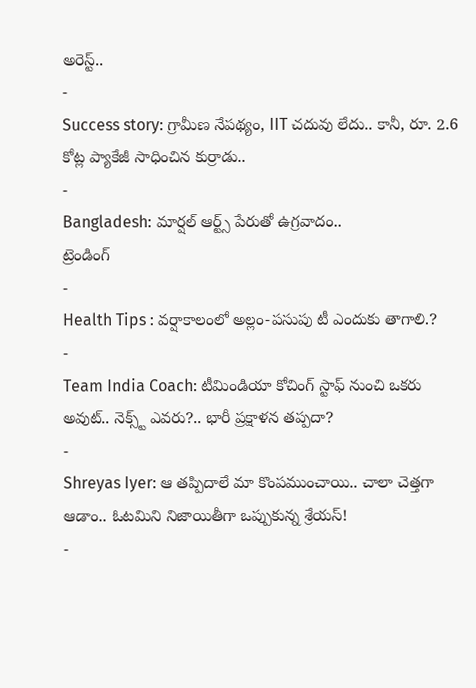అరెస్ట్..
-
Success story: గ్రామీణ నేపథ్యం, IIT చదువు లేదు.. కానీ, రూ. 2.6 కోట్ల ప్యాకేజీ సాధించిన కుర్రాడు..
-
Bangladesh: మార్షల్ ఆర్ట్స్ పేరుతో ఉగ్రవాదం..
ట్రెండింగ్
-
Health Tips : వర్షాకాలంలో అల్లం-పసుపు టీ ఎందుకు తాగాలి.?
-
Team India Coach: టీమిండియా కోచింగ్ స్టాఫ్ నుంచి ఒకరు అవుట్.. నెక్స్ట్ ఎవరు?.. భారీ ప్రక్షాళన తప్పదా?
-
Shreyas Iyer: ఆ తప్పిదాలే మా కొంపముంచాయి.. చాలా చెత్తగా ఆడాం.. ఓటమిని నిజాయితీగా ఒప్పుకున్న శ్రేయస్!
-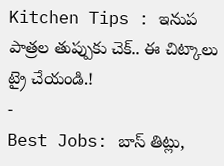Kitchen Tips : ఇనుప పాత్రల తుప్పుకు చెక్.. ఈ చిట్కాలు ట్రై చేయండి.!
-
Best Jobs: బాస్ తిట్లు,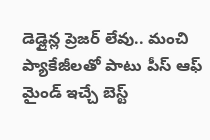డెడ్లైన్ల ప్రెజర్ లేవు.. మంచి ప్యాకేజీలతో పాటు పీస్ ఆఫ్ మైండ్ ఇచ్చే బెస్ట్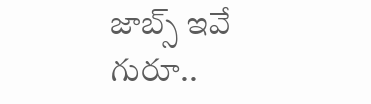జాబ్స్ ఇవే గురూ..